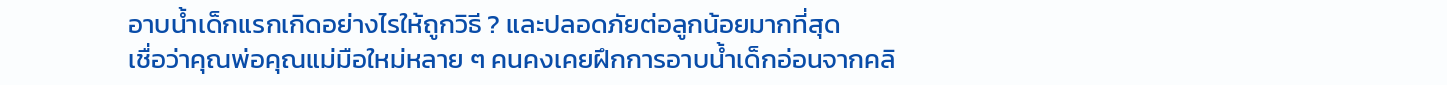อาบน้ำเด็กแรกเกิดอย่างไรให้ถูกวิธี ? และปลอดภัยต่อลูกน้อยมากที่สุด
เชื่อว่าคุณพ่อคุณแม่มือใหม่หลาย ๆ คนคงเคยฝึกการอาบน้ำเด็กอ่อนจากคลิ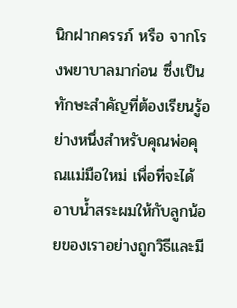นิกฝากครรภ์ หรือ จากโรงพยาบาลมาก่อน ซึ่งเป็นทักษะสำคัญที่ต้องเรียนรู้อย่างหนึ่งสำหรับคุณพ่อคุณแม่มือใหม่ เพื่อที่จะได้อาบน้ำสระผมให้กับลูกน้อยของเราอย่างถูกวิธีและมี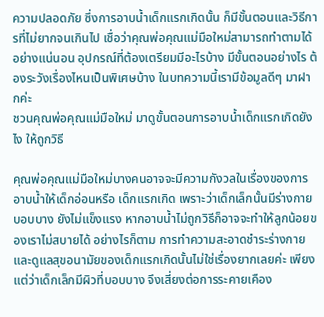ความปลอดภัย ซึ่งการอาบน้ำเด็กแรกเกิดนั้น ก็มีขั้นตอนและวิธีการที่ไม่ยากจนเกินไป เชื่อว่าคุณพ่อคุณแม่มือใหม่สามารถทำตามได้อย่างแน่นอน อุปกรณ์ที่ต้องเตรียมมีอะไรบ้าง มีขั้นตอนอย่างไร ต้องระวังเรื่องไหนเป็นพิเศษบ้าง ในบทความนี้เรามีข้อมูลดีๆ มาฝากค่ะ
ชวนคุณพ่อคุณแม่มือใหม่ มาดูขั้นตอนการอาบน้ำเด็กแรกเกิดยังไง ให้ถูกวิธี

คุณพ่อคุณแม่มือใหม่บางคนอาจจะมีความกังวลในเรื่องของการอาบน้ำให้เด็กอ่อนหรือ เด็กแรกเกิด เพราะว่าเด็กเล็กนั้นมีร่างกายบอบบาง ยังไม่แข็งแรง หากอาบน้ำไม่ถูกวิธีก็อาจจะทำให้ลูกน้อยของเราไม่สบายได้ อย่างไรก็ตาม การทำความสะอาดชำระร่างกาย และดูแลสุขอนามัยของเด็กแรกเกิดนั้นไม่ใช่เรื่องยากเลยค่ะ เพียงแต่ว่าเด็กเล็กมีผิวที่บอบบาง จึงเสี่ยงต่อการระคายเคือง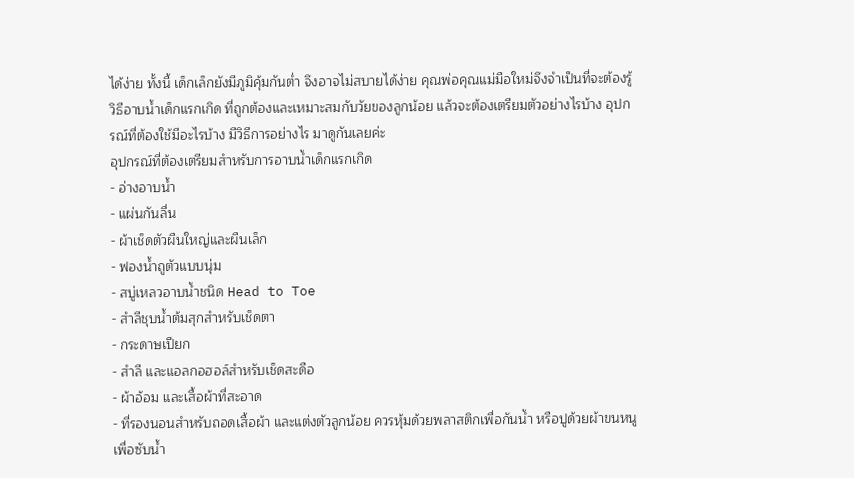ได้ง่าย ทั้งนี้ เด็กเล็กยังมีภูมิคุ้มกันต่ำ จึงอาจไม่สบายได้ง่าย คุณพ่อคุณแม่มือใหม่จึงจำเป็นที่จะต้องรู้วิธีอาบน้ำเด็กแรกเกิด ที่ถูกต้องและเหมาะสมกับวัยของลูกน้อย แล้วจะต้องเตรียมตัวอย่างไรบ้าง อุปกรณ์ที่ต้องใช้มีอะไรบ้าง มีวิธีการอย่างไร มาดูกันเลยค่ะ
อุปกรณ์ที่ต้องเตรียมสำหรับการอาบน้ำเด็กแรกเกิด
- อ่างอาบน้ำ
- แผ่นกันลื่น
- ผ้าเช็ดตัวผืนใหญ่และผืนเล็ก
- ฟองน้ำถูตัวแบบนุ่ม
- สบู่เหลวอาบน้ำชนิด Head to Toe
- สำลีชุบน้ำต้มสุกสำหรับเช็ดตา
- กระดาษเปียก
- สำลี และแอลกอฮอล์สำหรับเช็ดสะดือ
- ผ้าอ้อม และเสื้อผ้าที่สะอาด
- ที่รองนอนสำหรับถอดเสื้อผ้า และแต่งตัวลูกน้อย ควรหุ้มด้วยพลาสติกเพื่อกันน้ำ หรือปูด้วยผ้าขนหนูเพื่อซับน้ำ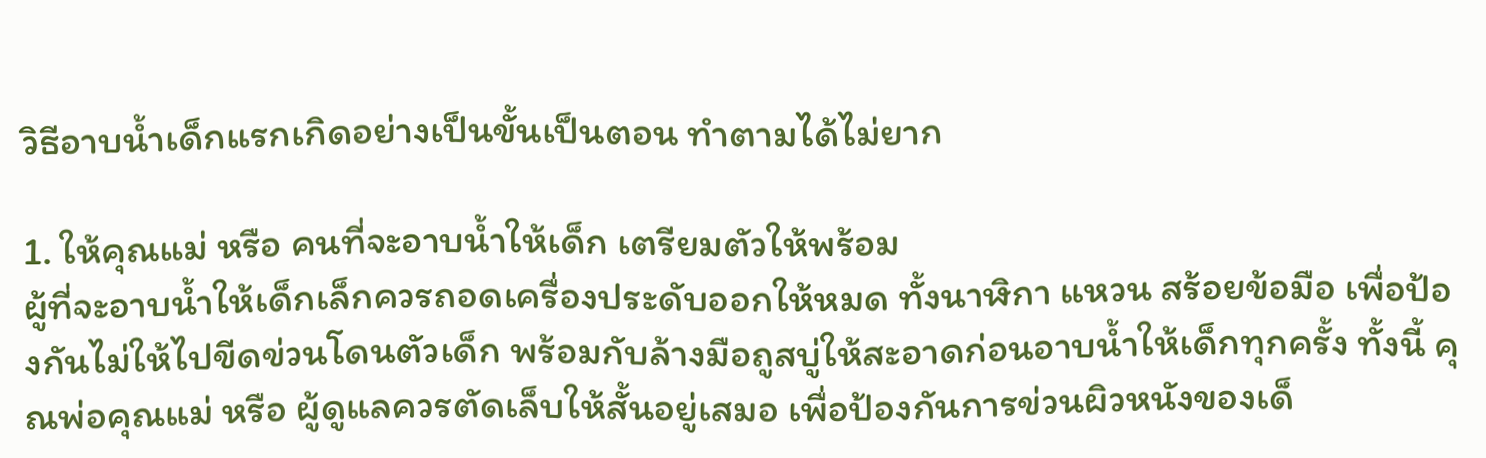วิธีอาบน้ำเด็กแรกเกิดอย่างเป็นขั้นเป็นตอน ทำตามได้ไม่ยาก

1. ให้คุณแม่ หรือ คนที่จะอาบน้ำให้เด็ก เตรียมตัวให้พร้อม
ผู้ที่จะอาบน้ำให้เด็กเล็กควรถอดเครื่องประดับออกให้หมด ทั้งนาฬิกา แหวน สร้อยข้อมือ เพื่อป้องกันไม่ให้ไปขีดข่วนโดนตัวเด็ก พร้อมกับล้างมือถูสบู่ให้สะอาดก่อนอาบน้ำให้เด็กทุกครั้ง ทั้งนี้ คุณพ่อคุณแม่ หรือ ผู้ดูแลควรตัดเล็บให้สั้นอยู่เสมอ เพื่อป้องกันการข่วนผิวหนังของเด็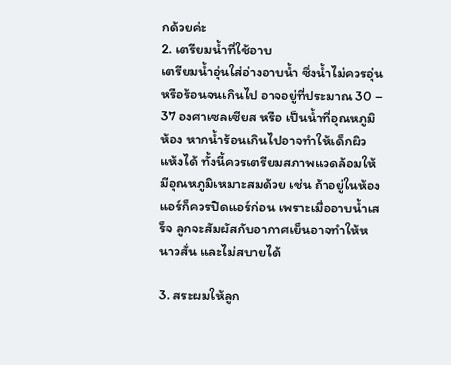กด้วยค่ะ
2. เตรียมน้ำที่ใช้อาบ
เตรียมน้ำอุ่นใส่อ่างอาบน้ำ ซึ่งน้ำไม่ควรอุ่นหรือร้อนจนเกินไป อาจอยู่ที่ประมาณ 30 – 37 องศาเซลเซียส หรือ เป็นน้ำที่อุณหภูมิห้อง หากน้ำร้อนเกินไปอาจทำให้เด็กผิวแห้งได้ ทั้งนี้ควรเตรียมสภาพแวดล้อมให้มีอุณหภูมิเหมาะสมด้วย เช่น ถ้าอยู่ในห้องแอร์ก็ควรปิดแอร์ก่อน เพราะเมื่ออาบน้ำเสร็จ ลูกจะสัมผัสกับอากาศเย็นอาจทำให้หนาวสั่น และไม่สบายได้

3. สระผมให้ลูก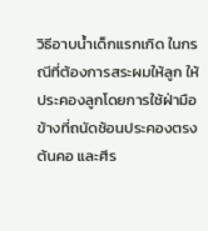วิธีอาบน้ำเด็กแรกเกิด ในกรณีที่ต้องการสระผมให้ลูก ให้ประคองลูกโดยการใช้ฝ่ามือข้างที่ถนัดช้อนประคองตรงต้นคอ และศีร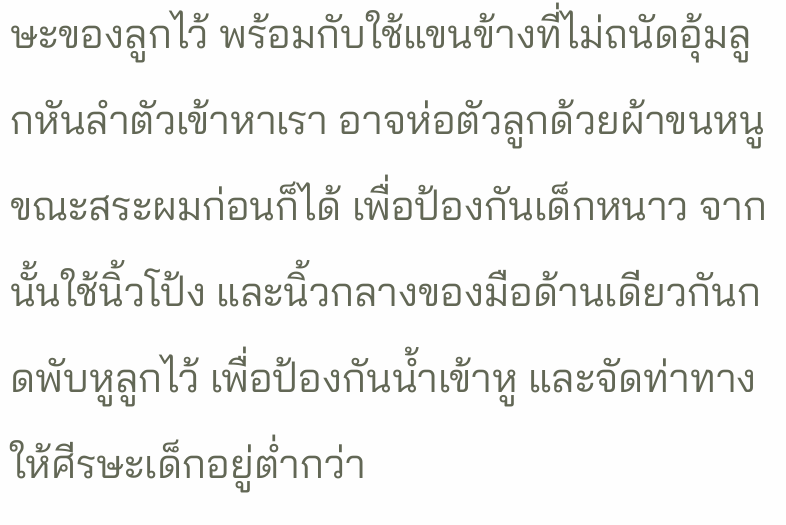ษะของลูกไว้ พร้อมกับใช้แขนข้างที่ไม่ถนัดอุ้มลูกหันลำตัวเข้าหาเรา อาจห่อตัวลูกด้วยผ้าขนหนูขณะสระผมก่อนก็ได้ เพื่อป้องกันเด็กหนาว จากนั้นใช้นิ้วโป้ง และนิ้วกลางของมือด้านเดียวกันกดพับหูลูกไว้ เพื่อป้องกันน้ำเข้าหู และจัดท่าทางให้ศีรษะเด็กอยู่ต่ำกว่า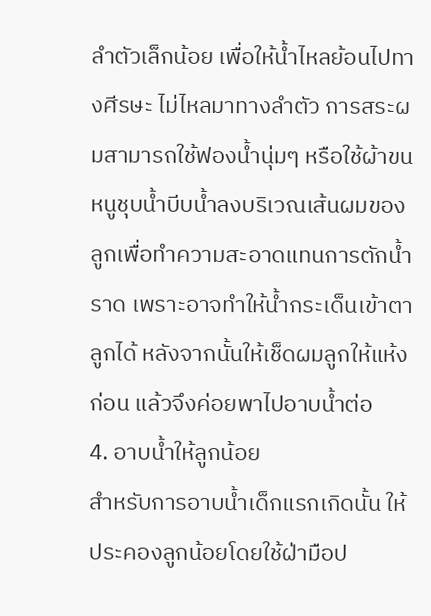ลำตัวเล็กน้อย เพื่อให้น้ำไหลย้อนไปทางศีรษะ ไม่ไหลมาทางลำตัว การสระผมสามารถใช้ฟองน้ำนุ่มๆ หรือใช้ผ้าขนหนูชุบน้ำบีบน้ำลงบริเวณเส้นผมของลูกเพื่อทำความสะอาดแทนการตักน้ำราด เพราะอาจทำให้น้ำกระเด็นเข้าตาลูกได้ หลังจากนั้นให้เช็ดผมลูกให้แห้งก่อน แล้วจึงค่อยพาไปอาบน้ำต่อ
4. อาบน้ำให้ลูกน้อย
สำหรับการอาบน้ำเด็กแรกเกิดนั้น ให้ประคองลูกน้อยโดยใช้ฝ่ามือป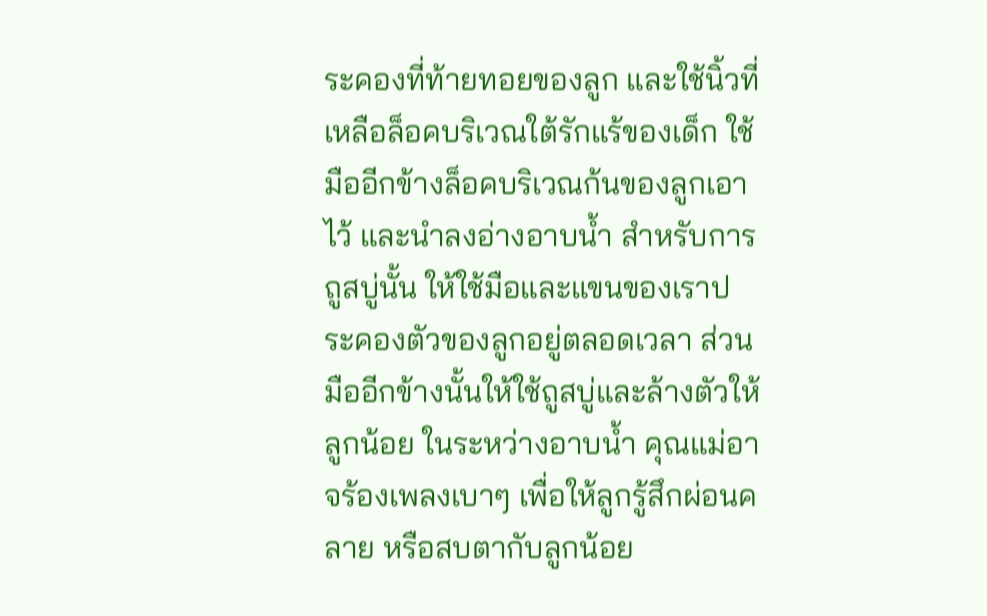ระคองที่ท้ายทอยของลูก และใช้นิ้วที่เหลือล็อคบริเวณใต้รักแร้ของเด็ก ใช้มืออีกข้างล็อคบริเวณก้นของลูกเอาไว้ และนำลงอ่างอาบน้ำ สำหรับการถูสบู่นั้น ให้ใช้มือและแขนของเราประคองตัวของลูกอยู่ตลอดเวลา ส่วนมืออีกข้างนั้นให้ใช้ถูสบู่และล้างตัวให้ลูกน้อย ในระหว่างอาบน้ำ คุณแม่อาจร้องเพลงเบาๆ เพื่อให้ลูกรู้สึกผ่อนคลาย หรือสบตากับลูกน้อย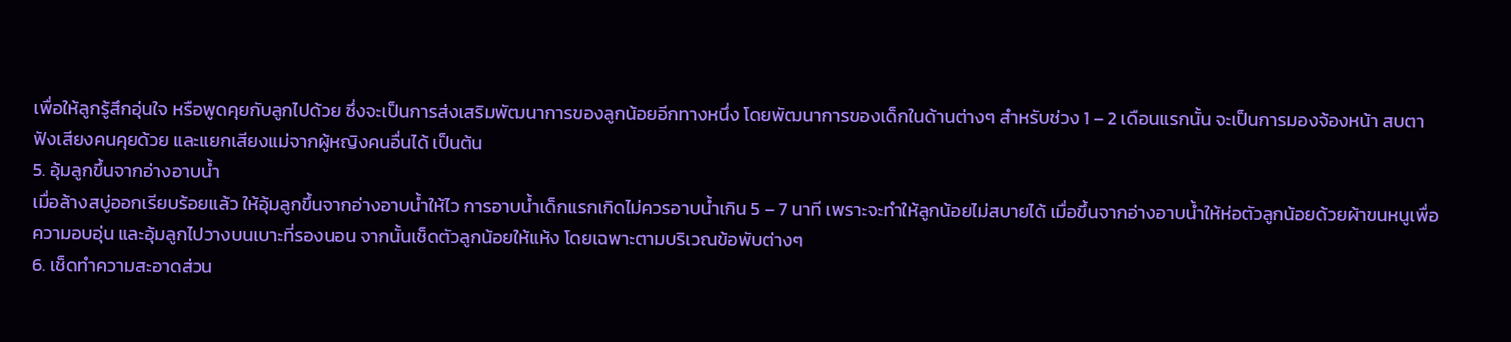เพื่อให้ลูกรู้สึกอุ่นใจ หรือพูดคุยกับลูกไปด้วย ซึ่งจะเป็นการส่งเสริมพัฒนาการของลูกน้อยอีกทางหนึ่ง โดยพัฒนาการของเด็กในด้านต่างๆ สำหรับช่วง 1 – 2 เดือนแรกนั้น จะเป็นการมองจ้องหน้า สบตา ฟังเสียงคนคุยด้วย และแยกเสียงแม่จากผู้หญิงคนอื่นได้ เป็นต้น
5. อุ้มลูกขึ้นจากอ่างอาบน้ำ
เมื่อล้างสบู่ออกเรียบร้อยแล้ว ให้อุ้มลูกขึ้นจากอ่างอาบน้ำให้ไว การอาบน้ำเด็กแรกเกิดไม่ควรอาบน้ำเกิน 5 – 7 นาที เพราะจะทำให้ลูกน้อยไม่สบายได้ เมื่อขึ้นจากอ่างอาบน้ำให้ห่อตัวลูกน้อยด้วยผ้าขนหนูเพื่อความอบอุ่น และอุ้มลูกไปวางบนเบาะที่รองนอน จากนั้นเช็ดตัวลูกน้อยให้แห้ง โดยเฉพาะตามบริเวณข้อพับต่างๆ
6. เช็ดทำความสะอาดส่วน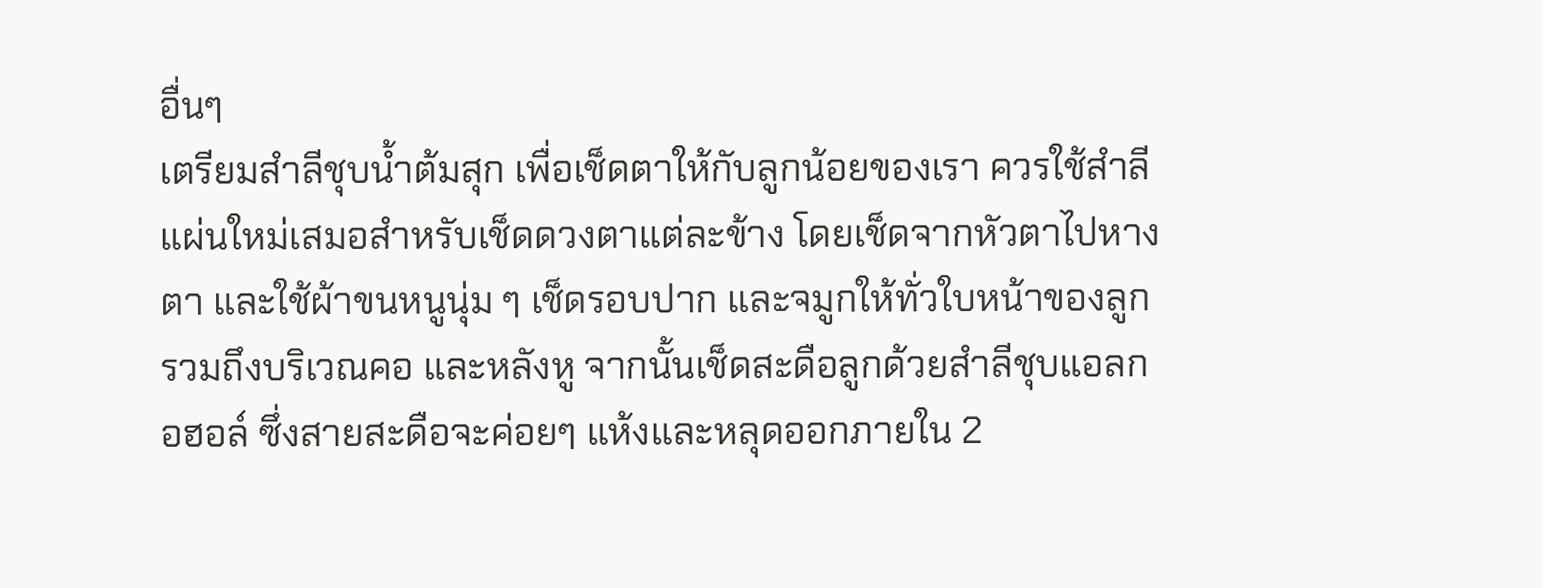อื่นๆ
เตรียมสำลีชุบน้ำต้มสุก เพื่อเช็ดตาให้กับลูกน้อยของเรา ควรใช้สำลีแผ่นใหม่เสมอสำหรับเช็ดดวงตาแต่ละข้าง โดยเช็ดจากหัวตาไปหางตา และใช้ผ้าขนหนูนุ่ม ๆ เช็ดรอบปาก และจมูกให้ทั่วใบหน้าของลูก รวมถึงบริเวณคอ และหลังหู จากนั้นเช็ดสะดือลูกด้วยสำลีชุบแอลกอฮอล์ ซึ่งสายสะดือจะค่อยๆ แห้งและหลุดออกภายใน 2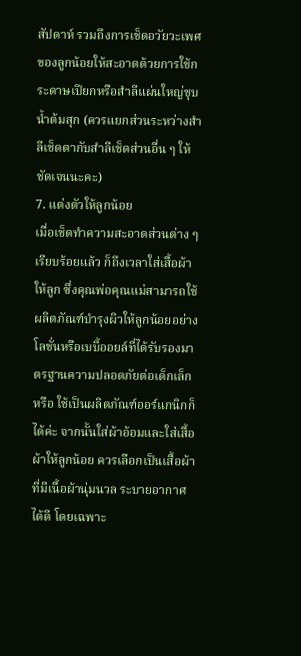สัปดาห์ รวมถึงการเช็ดอวัยวะเพศของลูกน้อยให้สะอาดด้วยการใช้กระดาษเปียกหรือสำลีแผ่นใหญ่ชุบน้ำต้มสุก (ควรแยกส่วนระหว่างสำลีเช็ดตากับสำลีเช็ดส่วนอื่น ๆ ให้ชัดเจนนะคะ)
7. แต่งตัวให้ลูกน้อย
เมื่อเช็ดทำความสะอาดส่วนต่าง ๆ เรียบร้อยแล้ว ก็ถึงเวลาใส่เสื้อผ้าให้ลูก ซึ่งคุณพ่อคุณแม่สามารถใช้ผลิตภัณฑ์บำรุงผิวให้ลูกน้อยอย่างโลชั่นหรือเบบี้ออยล์ที่ได้รับรองมาตรฐานความปลอดภัยต่อเด็กเล็ก หรือ ใช้เป็นผลิตภัณฑ์ออร์แกนิกก็ได้ค่ะ จากนั้นใส่ผ้าอ้อมและใส่เสื้อผ้าให้ลูกน้อย ควรเลือกเป็นเสื้อผ้าที่มีเนื้อผ้านุ่มนวล ระบายอากาศได้ดี โดยเฉพาะ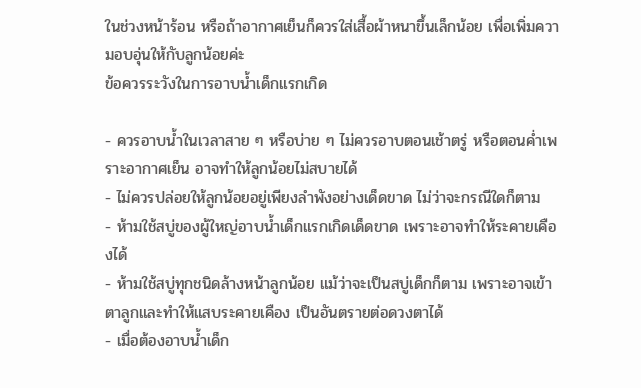ในช่วงหน้าร้อน หรือถ้าอากาศเย็นก็ควรใส่เสื้อผ้าหนาขึ้นเล็กน้อย เพื่อเพิ่มความอบอุ่นให้กับลูกน้อยค่ะ
ข้อควรระวังในการอาบน้ำเด็กแรกเกิด

- ควรอาบน้ำในเวลาสาย ๆ หรือบ่าย ๆ ไม่ควรอาบตอนเช้าตรู่ หรือตอนค่ำเพราะอากาศเย็น อาจทำให้ลูกน้อยไม่สบายได้
- ไม่ควรปล่อยให้ลูกน้อยอยู่เพียงลำพังอย่างเด็ดขาด ไม่ว่าจะกรณีใดก็ตาม
- ห้ามใช้สบู่ของผู้ใหญ่อาบน้ำเด็กแรกเกิดเด็ดขาด เพราะอาจทำให้ระคายเคืองได้
- ห้ามใช้สบู่ทุกชนิดล้างหน้าลูกน้อย แม้ว่าจะเป็นสบู่เด็กก็ตาม เพราะอาจเข้าตาลูกและทำให้แสบระคายเคือง เป็นอันตรายต่อดวงตาได้
- เมื่อต้องอาบน้ำเด็ก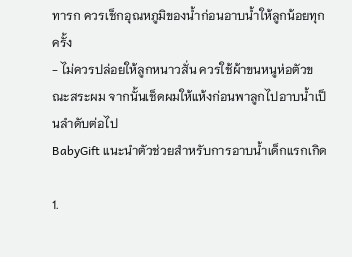ทารก ควรเช็กอุณหภูมิของน้ำก่อนอาบน้ำให้ลูกน้อยทุกครั้ง
- ไม่ควรปล่อยให้ลูกหนาวสั่น ควรใช้ผ้าขนหนูห่อตัวขณะสระผม จากนั้นเช็ดผมให้แห้งก่อนพาลูกไปอาบน้ำเป็นลำดับต่อไป
BabyGift แนะนำตัวช่วยสำหรับการอาบน้ำเด็กแรกเกิด

1.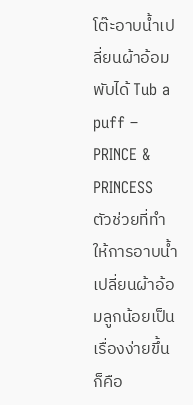โต๊ะอาบน้ำเปลี่ยนผ้าอ้อมพับได้ Tub a puff – PRINCE & PRINCESS
ตัวช่วยที่ทำให้การอาบน้ำเปลี่ยนผ้าอ้อมลูกน้อยเป็นเรื่องง่ายขึ้นก็คือ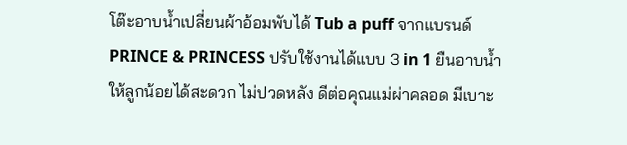โต๊ะอาบน้ำเปลี่ยนผ้าอ้อมพับได้ Tub a puff จากแบรนด์ PRINCE & PRINCESS ปรับใช้งานได้แบบ 3 in 1 ยืนอาบน้ำให้ลูกน้อยได้สะดวก ไม่ปวดหลัง ดีต่อคุณแม่ผ่าคลอด มีเบาะ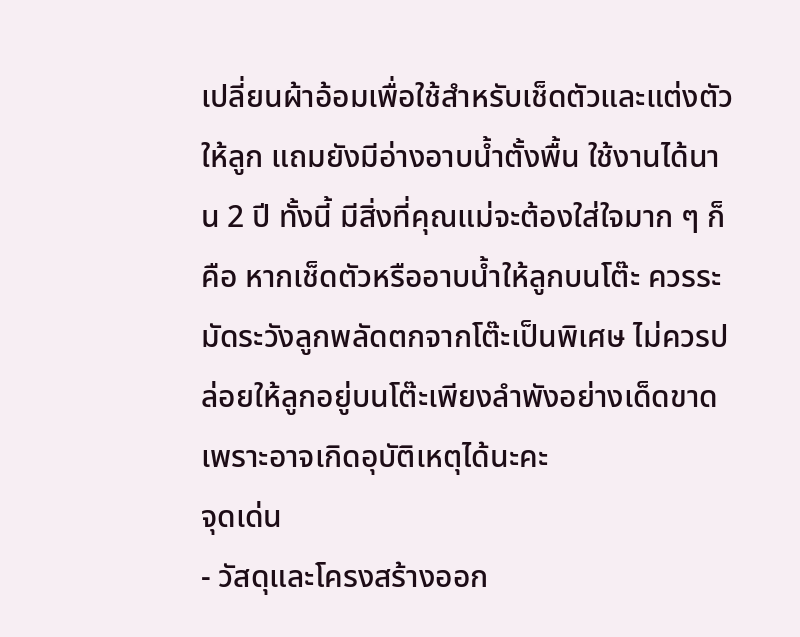เปลี่ยนผ้าอ้อมเพื่อใช้สำหรับเช็ดตัวและแต่งตัวให้ลูก แถมยังมีอ่างอาบน้ำตั้งพื้น ใช้งานได้นาน 2 ปี ทั้งนี้ มีสิ่งที่คุณแม่จะต้องใส่ใจมาก ๆ ก็คือ หากเช็ดตัวหรืออาบน้ำให้ลูกบนโต๊ะ ควรระมัดระวังลูกพลัดตกจากโต๊ะเป็นพิเศษ ไม่ควรปล่อยให้ลูกอยู่บนโต๊ะเพียงลำพังอย่างเด็ดขาด เพราะอาจเกิดอุบัติเหตุได้นะคะ
จุดเด่น
- วัสดุและโครงสร้างออก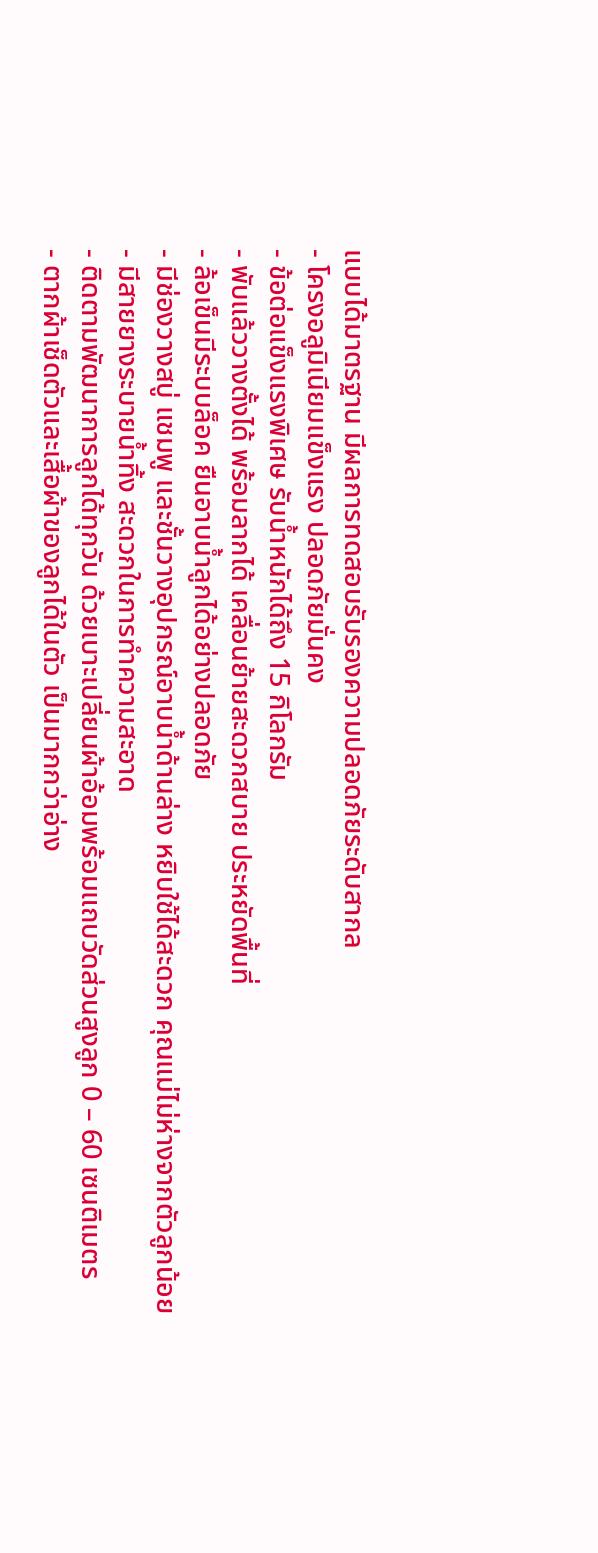แบบได้มาตรฐาน มีผลการทดสอบรับรองความปลอดภัยระดับสากล
- โครงอลูมิเนียมแข็งแรง ปลอดภัยมั่นคง
- ข้อต่อแข็งแรงพิเศษ รับน้ำหนักได้ถึง 15 กิโลกรัม
- พับแล้ววางตั้งได้ พร้อมลากได้ เคลื่อนย้ายสะดวกสบาย ประหยัดพื้นที่
- ล้อเข็นมีระบบล็อค ยืนอาบน้ำลูกได้อย่างปลอดภัย
- มีช่องวางสบู่ แชมพู และชั้นวางอุปกรณ์อาบน้ำด้านล่าง หยิบใช้ได้สะดวก คุณแม่ไม่ห่างจากตัวลูกน้อย
- มีสายยางระบายน้ำทิ้ง สะดวกในการทำความสะอาด
- ติดตามพัฒนาการลูกได้ทุกวัน ด้วยเบาะเปลี่ยนผ้าอ้อมพร้อมแถบวัดส่วนสูงลูก 0 – 60 เซนติเมตร
- ตากผ้าเช็ดตัวและเสื้อผ้าของลูกได้ในตัว เป็นมากกว่าอ่าง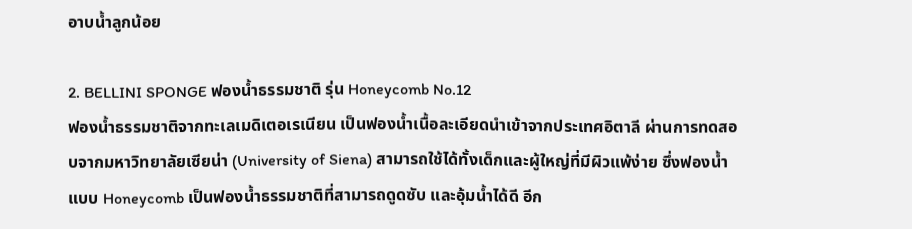อาบน้ำลูกน้อย

2. BELLINI SPONGE ฟองน้ำธรรมชาติ รุ่น Honeycomb No.12
ฟองน้ำธรรมชาติจากทะเลเมดิเตอเรเนียน เป็นฟองน้ำเนื้อละเอียดนำเข้าจากประเทศอิตาลี ผ่านการทดสอบจากมหาวิทยาลัยเซียน่า (University of Siena) สามารถใช้ได้ทั้งเด็กและผู้ใหญ่ที่มีผิวแพ้ง่าย ซึ่งฟองน้ำแบบ Honeycomb เป็นฟองน้ำธรรมชาติที่สามารถดูดซับ และอุ้มน้ำได้ดี อีก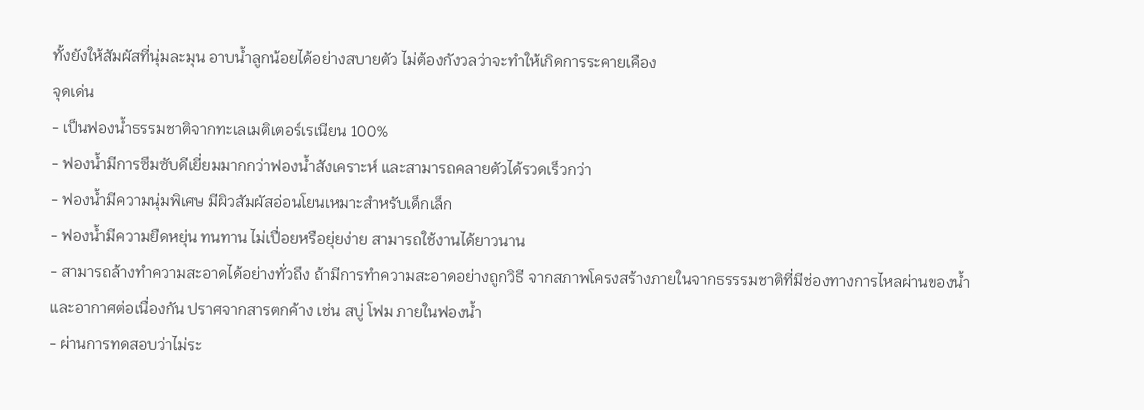ทั้งยังให้สัมผัสที่นุ่มละมุน อาบน้ำลูกน้อยได้อย่างสบายตัว ไม่ต้องกังวลว่าจะทำให้เกิดการระคายเคือง
จุดเด่น
- เป็นฟองน้ำธรรมชาติจากทะเลเมติเตอร์เรเนียน 100%
- ฟองน้ำมีการซึมซับดีเยี่ยมมากกว่าฟองน้ำสังเคราะห์ และสามารถคลายตัวได้รวดเร็วกว่า
- ฟองน้ำมีความนุ่มพิเศษ มีผิวสัมผัสอ่อนโยนเหมาะสำหรับเด็กเล็ก
- ฟองน้ำมีความยืดหยุ่น ทนทาน ไม่เปื่อยหรือยุ่ยง่าย สามารถใช้งานได้ยาวนาน
- สามารถล้างทำความสะอาดได้อย่างทั่วถึง ถ้ามีการทำความสะอาดอย่างถูกวิธี จากสภาพโครงสร้างภายในจากธรรรมชาติที่มีช่องทางการไหลผ่านของน้ำและอากาศต่อเนื่องกัน ปราศจากสารตกค้าง เช่น สบู่ โฟม ภายในฟองน้ำ
- ผ่านการทดสอบว่าไม่ระ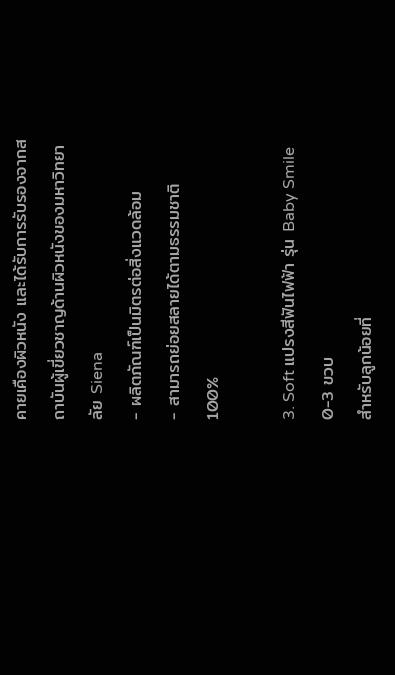คายเคืองผิวหนัง และได้รับการรับรองจากสถาบันผู้เขี่ยวชาญด้านผิวหนังของมหาวิทยาลัย Siena
- ผลิตภัณฑ์เป็นมิตรต่อสิ่งแวดล้อม
- สามารถย่อยสลายได้ตามธรรมชาติ 100%

3. Soft แปรงสีฟันไฟฟ้า รุ่น Baby Smile 0-3 ขวบ
สำหรับลูกน้อยที่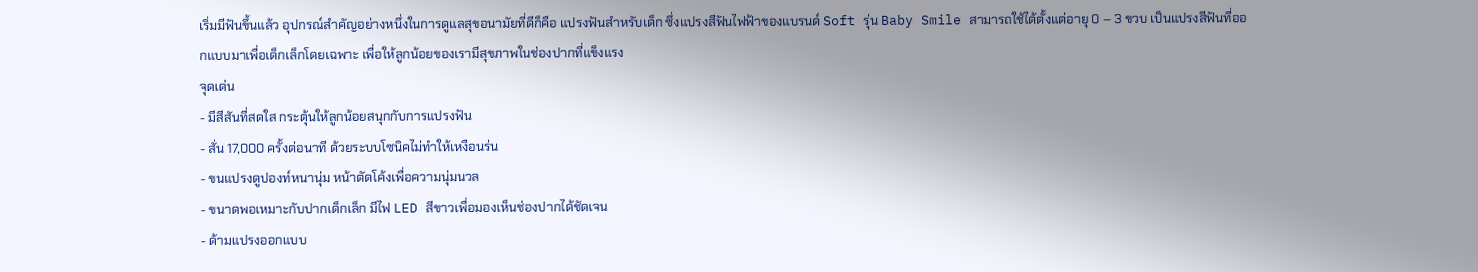เริ่มมีฟันขึ้นแล้ว อุปกรณ์สำคัญอย่างหนึ่งในการดูแลสุขอนามัยที่ดีก็คือ แปรงฟันสำหรับเด็ก ซึ่งแปรงสีฟันไฟฟ้าของแบรนด์ Soft รุ่น Baby Smile สามารถใช้ได้ตั้งแต่อายุ 0 – 3 ขวบ เป็นแปรงสีฟันที่ออกแบบมาเพื่อเด็กเล็กโดยเฉพาะ เพื่อให้ลูกน้อยของเรามีสุขภาพในช่องปากที่แข็งแรง
จุดเด่น
- มีสีสันที่สดใส กระตุ้นให้ลูกน้อยสนุกกับการแปรงฟัน
- สั่น 17,000 ครั้งต่อนาที ด้วยระบบโซนิคไม่ทำให้เหงือนร่น
- ขนแปรงดูปองท์หนานุ่ม หน้าตัดโค้งเพื่อความนุ่มนวล
- ขนาดพอเหมาะกับปากเด็กเล็ก มีไฟ LED สีขาวเพื่อมองเห็นช่องปากได้ชัดเจน
- ด้ามแปรงออกแบบ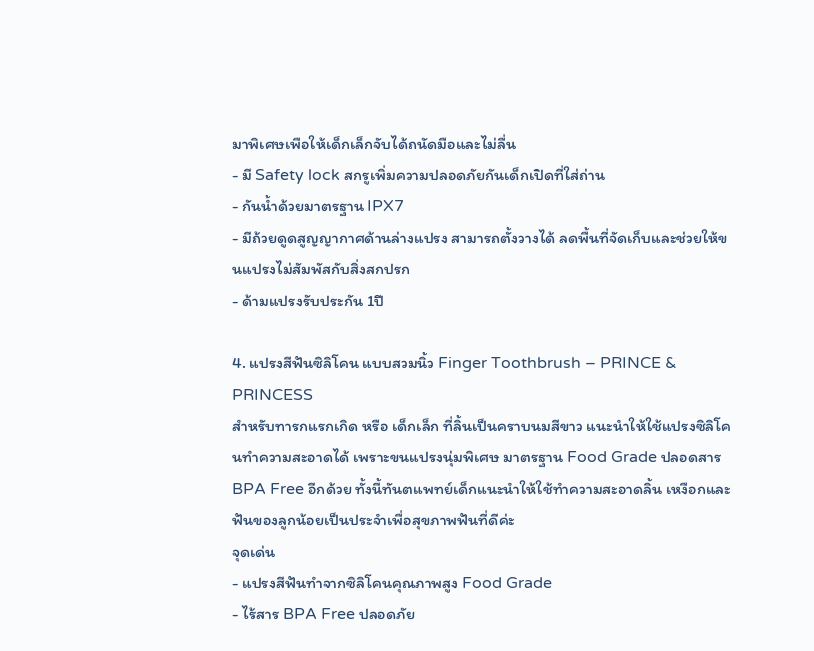มาพิเศษเพือให้เด็กเล็กจับได้ถนัดมือและไม่ลื่น
- มี Safety lock สกรูเพิ่มความปลอดภัยกันเด็กเปิดที่ใส่ถ่าน
- กันน้ำด้วยมาตรฐาน IPX7
- มีถ้วยดูดสูญญากาศด้านล่างแปรง สามารถตั้งวางได้ ลดพื้นที่จัดเก็บและช่วยให้ขนแปรงไม่สัมพัสกับสิ่งสกปรก
- ด้ามแปรงรับประกัน 1ปี

4. แปรงสีฟันซิลิโคน แบบสวมนิ้ว Finger Toothbrush – PRINCE & PRINCESS
สำหรับทารกแรกเกิด หรือ เด็กเล็ก ที่ลิ้นเป็นคราบนมสีขาว แนะนำให้ใช้แปรงซิลิโคนทำความสะอาดได้ เพราะขนแปรงนุ่มพิเศษ มาตรฐาน Food Grade ปลอดสาร BPA Free อีกด้วย ทั้งนี้ทันตแพทย์เด็กแนะนำให้ใช้ทำความสะอาดลิ้น เหงือกและฟันของลูกน้อยเป็นประจำเพื่อสุขภาพฟันที่ดีค่ะ
จุดเด่น
- แปรงสีฟันทำจากซิลิโคนคุณภาพสูง Food Grade
- ไร้สาร BPA Free ปลอดภัย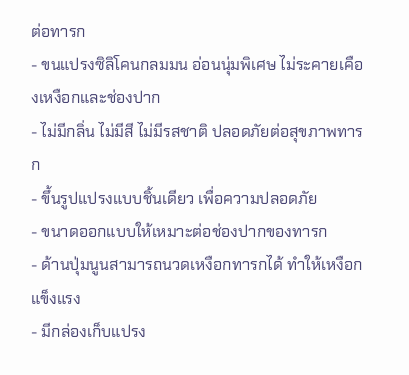ต่อทารก
- ขนแปรงซิลิโคนกลมมน อ่อนนุ่มพิเศษ ไม่ระคายเคืองเหงือกและช่องปาก
- ไม่มีกลิ่น ไม่มีสี ไม่มีรสชาติ ปลอดภัยต่อสุขภาพทารก
- ขึ้นรูปแปรงแบบชิ้นเดียว เพื่อความปลอดภัย
- ขนาดออกแบบให้เหมาะต่อช่องปากของทารก
- ด้านปุ่มนูนสามารถนวดเหงือกทารกได้ ทำให้เหงือกแข็งแรง
- มีกล่องเก็บแปรง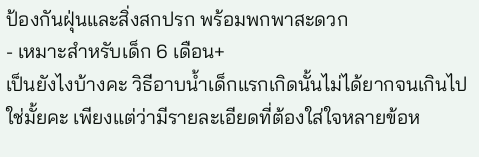ป้องกันฝุ่นและสิ่งสกปรก พร้อมพกพาสะดวก
- เหมาะสำหรับเด็ก 6 เดือน+
เป็นยังไงบ้างคะ วิธีอาบน้ำเด็กแรกเกิดนั้นไม่ได้ยากจนเกินไปใช่มั้ยคะ เพียงแต่ว่ามีรายละเอียดที่ต้องใส่ใจหลายข้อห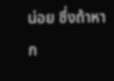น่อย ซึ่งถ้าหาก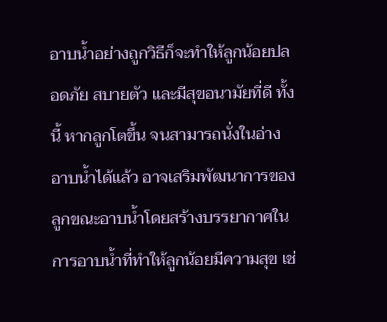อาบน้ำอย่างถูกวิธีก็จะทำให้ลูกน้อยปลอดภัย สบายตัว และมีสุขอนามัยที่ดี ทั้งนี้ หากลูกโตขึ้น จนสามารถนั่งในอ่างอาบน้ำได้แล้ว อาจเสริมพัฒนาการของลูกขณะอาบน้ำโดยสร้างบรรยากาศในการอาบน้ำที่ทำให้ลูกน้อยมีความสุข เช่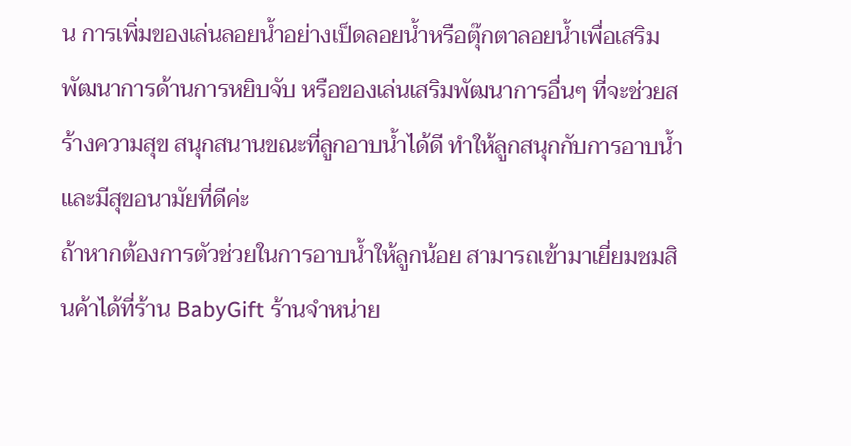น การเพิ่มของเล่นลอยน้ำอย่างเป็ดลอยน้ำหรือตุ๊กตาลอยน้ำเพื่อเสริมพัฒนาการด้านการหยิบจับ หรือของเล่นเสริมพัฒนาการอื่นๆ ที่จะช่วยสร้างความสุข สนุกสนานขณะที่ลูกอาบน้ำได้ดี ทำให้ลูกสนุกกับการอาบน้ำและมีสุขอนามัยที่ดีค่ะ
ถ้าหากต้องการตัวช่วยในการอาบน้ำให้ลูกน้อย สามารถเข้ามาเยี่ยมชมสินค้าได้ที่ร้าน BabyGift ร้านจำหน่าย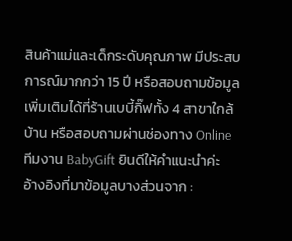สินค้าแม่และเด็กระดับคุณภาพ มีประสบการณ์มากกว่า 15 ปี หรือสอบถามข้อมูลเพิ่มเติมได้ที่ร้านเบบี้กิ๊ฟทั้ง 4 สาขาใกล้บ้าน หรือสอบถามผ่านช่องทาง Online ทีมงาน BabyGift ยินดีให้คำแนะนำค่ะ
อ้างอิงที่มาข้อมูลบางส่วนจาก :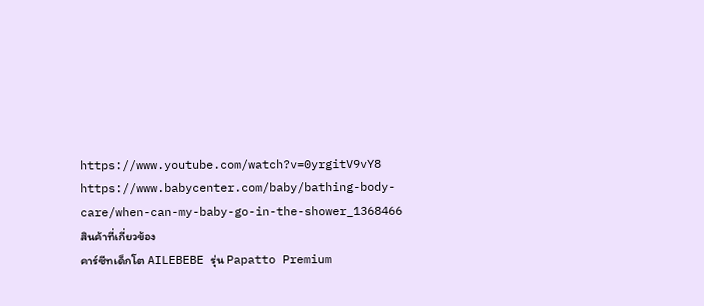https://www.youtube.com/watch?v=0yrgitV9vY8
https://www.babycenter.com/baby/bathing-body-care/when-can-my-baby-go-in-the-shower_1368466
สินค้าที่เกี่ยวข้อง
คาร์ซีทเด็กโต AILEBEBE รุ่น Papatto Premium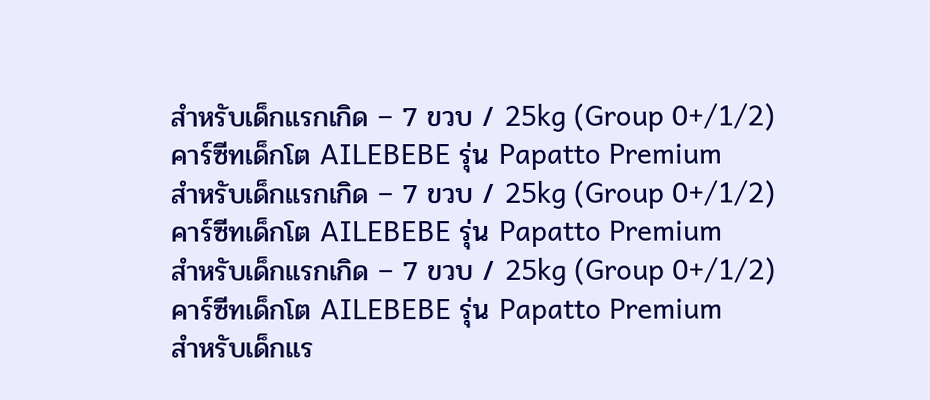สำหรับเด็กแรกเกิด – 7 ขวบ / 25kg (Group 0+/1/2)
คาร์ซีทเด็กโต AILEBEBE รุ่น Papatto Premium
สำหรับเด็กแรกเกิด – 7 ขวบ / 25kg (Group 0+/1/2)
คาร์ซีทเด็กโต AILEBEBE รุ่น Papatto Premium
สำหรับเด็กแรกเกิด – 7 ขวบ / 25kg (Group 0+/1/2)
คาร์ซีทเด็กโต AILEBEBE รุ่น Papatto Premium
สำหรับเด็กแร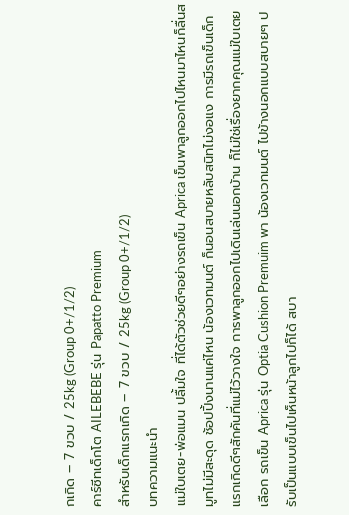กเกิด – 7 ขวบ / 25kg (Group 0+/1/2)
คาร์ซีทเด็กโต AILEBEBE รุ่น Papatto Premium
สำหรับเด็กแรกเกิด – 7 ขวบ / 25kg (Group 0+/1/2)
บทความแนะนำ
แม่ใบเตย-พ่อแมน ปลื้มใจ ที่ได้ตัวช่วยดีๆอย่างรถเข็น Aprica เข็นพาลูกออกไปไหนมาไหนก็ลื่นสมูทไม่มีสะดุด ช้อปปิ้งนานแค่ไหน น้องเวทมนต์ ก็นอนสบายหลับสนิทไม่งอแง การมีรถเข็นเด็กแรกเกิดดีๆสักคันที่แม่ไว้วางใจ การพาลูกออกไปเดินเล่นนอกบ้าน ก็ไม่ใช่เรื่องยากคุณแม่ใบเตยเลือก รถเข็น Aprica รุ่น Optia Cushion Premuim พา น้องเวทมนต์ ไปข้างนอกแบบสบายๆ ปรับเป็นแบบเข็นไปเห็นหน้าลูกไปก็ได้ สบา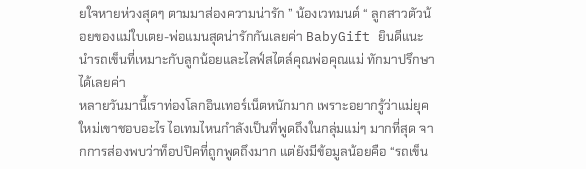ยใจหายห่วงสุดๆ ตามมาส่องความน่ารัก ” น้องเวทมนต์ “ ลูกสาวตัวน้อยของแม่ใบเตย-พ่อแมนสุดน่ารักกันเลยค่า BabyGift ยินดีแนะนำรถเข็นที่เหมาะกับลูกน้อยและไลฟ์สไตล์คุณพ่อคุณแม่ ทักมาปรึกษาได้เลยค่า
หลายวันมานี้เราท่องโลกอินเทอร์เน็ตหนักมาก เพราะอยากรู้ว่าแม่ยุคใหม่เขาชอบอะไร ไอเทมไหนกำลังเป็นที่พูดถึงในกลุ่มแม่ๆ มากที่สุด จากการส่องพบว่าท็อปปิคที่ถูกพูดถึงมาก แต่ยังมีข้อมูลน้อยคือ “รถเข็น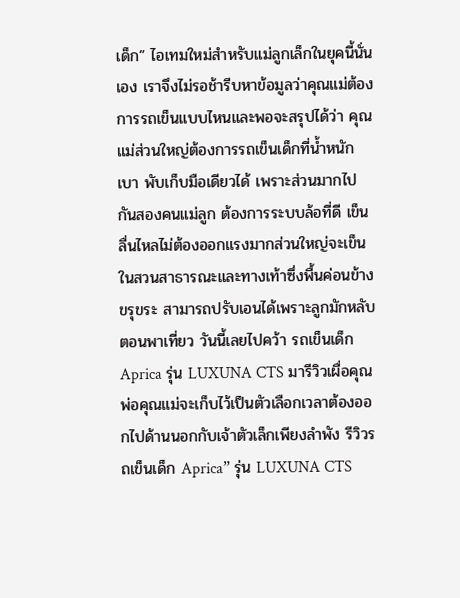เด็ก” ไอเทมใหม่สำหรับแม่ลูกเล็กในยุคนี้นั่นเอง เราจึงไม่รอช้ารีบหาข้อมูลว่าคุณแม่ต้องการรถเข็นแบบไหนและพอจะสรุปได้ว่า คุณแม่ส่วนใหญ่ต้องการรถเข็นเด็กที่น้ำหนักเบา พับเก็บมือเดียวได้ เพราะส่วนมากไปกันสองคนแม่ลูก ต้องการระบบล้อที่ดี เข็นลื่นไหลไม่ต้องออกแรงมากส่วนใหญ่จะเข็นในสวนสาธารณะและทางเท้าซึ่งพื้นค่อนข้างขรุขระ สามารถปรับเอนได้เพราะลูกมักหลับตอนพาเที่ยว วันนี้เลยไปคว้า รถเข็นเด็ก Aprica รุ่น LUXUNA CTS มารีวิวเผื่อคุณพ่อคุณแม่จะเก็บไว้เป็นตัวเลือกเวลาต้องออกไปด้านนอกกับเจ้าตัวเล็กเพียงลำพัง รีวิวรถเข็นเด็ก Aprica” รุ่น LUXUNA CTS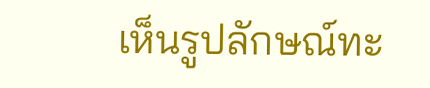เห็นรูปลักษณ์ทะ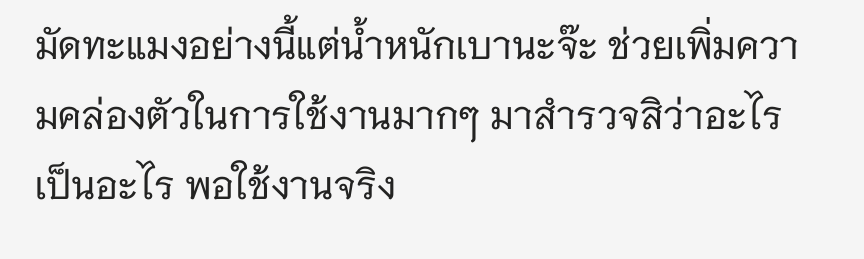มัดทะแมงอย่างนี้แต่น้ำหนักเบานะจ๊ะ ช่วยเพิ่มความคล่องตัวในการใช้งานมากๆ มาสำรวจสิว่าอะไรเป็นอะไร พอใช้งานจริง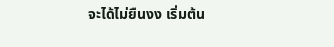จะได้ไม่ยืนงง เริ่มต้น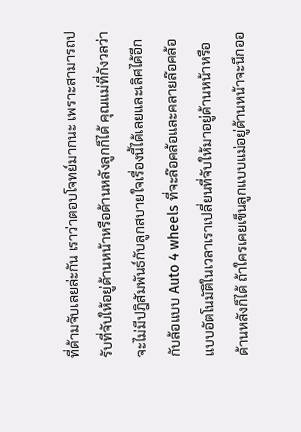ที่ด้ามจับเลยล่ะกัน เราว่าตอบโจทย์มากนะ เพราะสามารถปรับที่จับให้อยู่ด้านหน้าหรือด้านหลังลูกก็ได้ คุณแม่ที่กังวลว่าจะไม่มีปฎิสัมพันธ์กับลูกสบายใจเรื่องนี้ได้เลยและเลิศได้อีกกับล้อแบบ Auto 4 wheels ที่จะล๊อคล้อและคลายล๊อคล้อแบบอัตโนมัติในเวลาเราเปลี่ยนที่จับให้มาอยู่ด้านหน้าหรือด้านหลังก็ได้ ถ้าใครเคยเข็นลูกแบบแม่อยู่ด้านหน้าจะนึกออ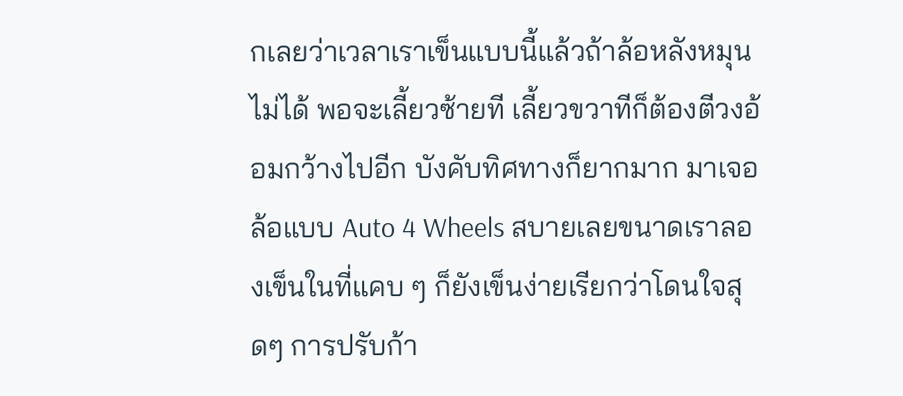กเลยว่าเวลาเราเข็นแบบนี้แล้วถ้าล้อหลังหมุนไม่ได้ พอจะเลี้ยวซ้ายที เลี้ยวขวาทีก็ต้องตีวงอ้อมกว้างไปอีก บังคับทิศทางก็ยากมาก มาเจอล้อแบบ Auto 4 Wheels สบายเลยขนาดเราลองเข็นในที่แคบ ๆ ก็ยังเข็นง่ายเรียกว่าโดนใจสุดๆ การปรับก้า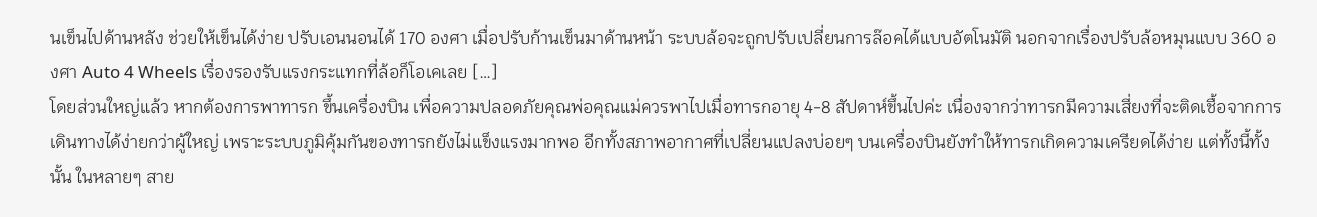นเข็นไปด้านหลัง ช่วยให้เข็นได้ง่าย ปรับเอนนอนได้ 170 องศา เมื่อปรับก้านเข็นมาด้านหน้า ระบบล้อจะถูกปรับเปลี่ยนการล๊อคได้แบบอัตโนมัติ นอกจากเรื่องปรับล้อหมุนแบบ 360 องศา Auto 4 Wheels เรื่องรองรับแรงกระแทกที่ล้อก็โอเคเลย […]
โดยส่วนใหญ่แล้ว หากต้องการพาทารก ขึ้นเครื่องบิน เพื่อความปลอดภัยคุณพ่อคุณแม่ควรพาไปเมื่อทารกอายุ 4-8 สัปดาห์ขึ้นไปค่ะ เนื่องจากว่าทารกมีความเสี่ยงที่จะติดเชื้อจากการเดินทางได้ง่ายกว่าผู้ใหญ่ เพราะระบบภูมิคุ้มกันของทารกยังไม่แข็งแรงมากพอ อีกทั้งสภาพอากาศที่เปลี่ยนแปลงบ่อยๆ บนเครื่องบินยังทำให้ทารกเกิดความเครียดได้ง่าย แต่ทั้งนี้ทั้งนั้น ในหลายๆ สาย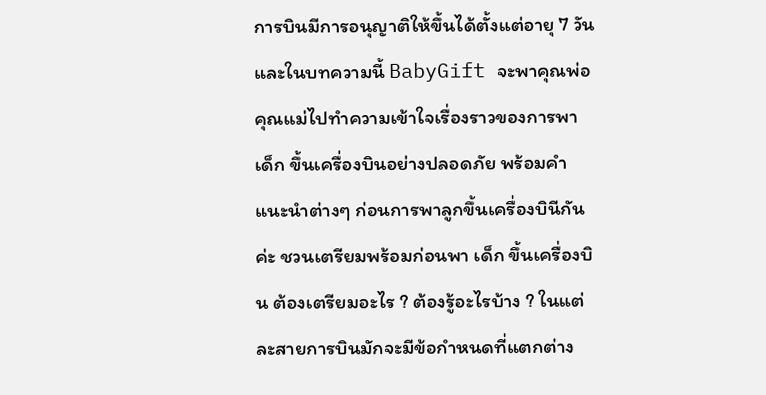การบินมีการอนุญาติให้ขึ้นได้ตั้งแต่อายุ 7 วัน และในบทความนี้ BabyGift จะพาคุณพ่อคุณแม่ไปทำความเข้าใจเรื่องราวของการพาเด็ก ขึ้นเครื่องบินอย่างปลอดภัย พร้อมคำแนะนำต่างๆ ก่อนการพาลูกขึ้นเครื่องบินีกันค่ะ ชวนเตรียมพร้อมก่อนพา เด็ก ขึ้นเครื่องบิน ต้องเตรียมอะไร ? ต้องรู้อะไรบ้าง ? ในแต่ละสายการบินมักจะมีข้อกำหนดที่แตกต่าง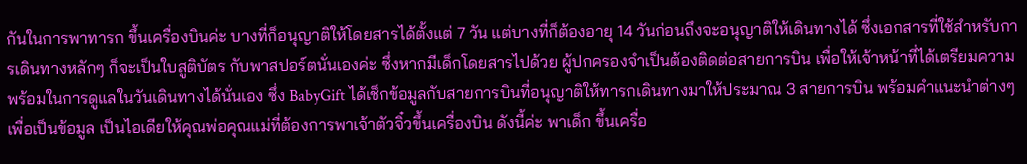กันในการพาทารก ขึ้นเครื่องบินค่ะ บางที่ก็อนุญาติให้โดยสารได้ตั้งแต่ 7 วัน แต่บางที่ก็ต้องอายุ 14 วันก่อนถึงจะอนุญาติให้เดินทางได้ ซึ่งเอกสารที่ใช้สำหรับการเดินทางหลักๆ ก็จะเป็นใบสูติบัตร กับพาสปอร์ตนั่นเองค่ะ ซึ่งหากมีเด็กโดยสารไปด้วย ผู้ปกครองจำเป็นต้องติดต่อสายการบิน เพื่อให้เจ้าหน้าที่ได้เตรียมความพร้อมในการดูแลในวันเดินทางได้นั่นเอง ซึ่ง BabyGift ได้เช็กข้อมูลกับสายการบินที่อนุญาติให้ทารกเดินทางมาให้ประมาณ 3 สายการบิน พร้อมคำแนะนำต่างๆ เพื่อเป็นข้อมูล เป็นไอเดียให้คุณพ่อคุณแม่ที่ต้องการพาเจ้าตัวจิ๋วขึ้นเครื่องบิน ดังนี้ค่ะ พาเด็ก ขึ้นเครื่อ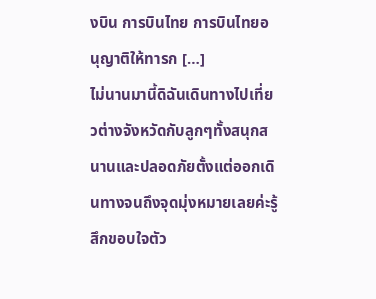งบิน การบินไทย การบินไทยอนุญาติให้ทารก […]
ไม่นานมานี้ดิฉันเดินทางไปเที่ยวต่างจังหวัดกับลูกๆทั้งสนุกสนานและปลอดภัยตั้งแต่ออกเดินทางจนถึงจุดมุ่งหมายเลยค่ะรู้สึกขอบใจตัว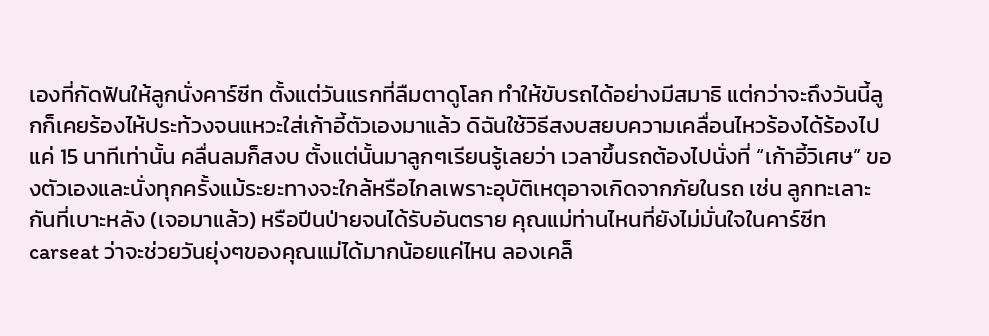เองที่กัดฟันให้ลูกนั่งคาร์ซีท ตั้งแต่วันแรกที่ลืมตาดูโลก ทำให้ขับรถได้อย่างมีสมาธิ แต่กว่าจะถึงวันนี้ลูกก็เคยร้องไห้ประท้วงจนแหวะใส่เก้าอี้ตัวเองมาแล้ว ดิฉันใช้วิธีสงบสยบความเคลื่อนไหวร้องได้ร้องไป แค่ 15 นาทีเท่านั้น คลื่นลมก็สงบ ตั้งแต่นั้นมาลูกๆเรียนรู้เลยว่า เวลาขึ้นรถต้องไปนั่งที่ “เก้าอี้วิเศษ” ของตัวเองและนั่งทุกครั้งแม้ระยะทางจะใกล้หรือไกลเพราะอุบัติเหตุอาจเกิดจากภัยในรถ เช่น ลูกทะเลาะกันที่เบาะหลัง (เจอมาแล้ว) หรือปีนป่ายจนได้รับอันตราย คุณแม่ท่านไหนที่ยังไม่มั่นใจในคาร์ซีท carseat ว่าจะช่วยวันยุ่งๆของคุณแม่ได้มากน้อยแค่ไหน ลองเคล็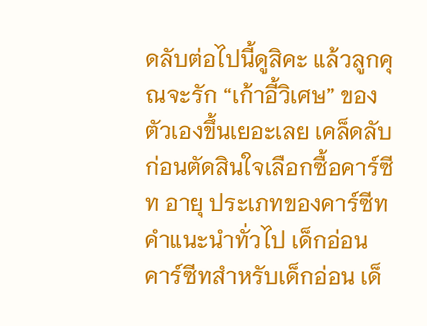ดลับต่อไปนี้ดูสิคะ แล้วลูกคุณจะรัก “เก้าอี้วิเศษ” ของตัวเองขึ้นเยอะเลย เคล็ดลับก่อนตัดสินใจเลือกซื้อคาร์ซีท อายุ ประเภทของคาร์ซีท คำแนะนำทั่วไป เด็กอ่อน คาร์ซีทสำหรับเด็กอ่อน เด็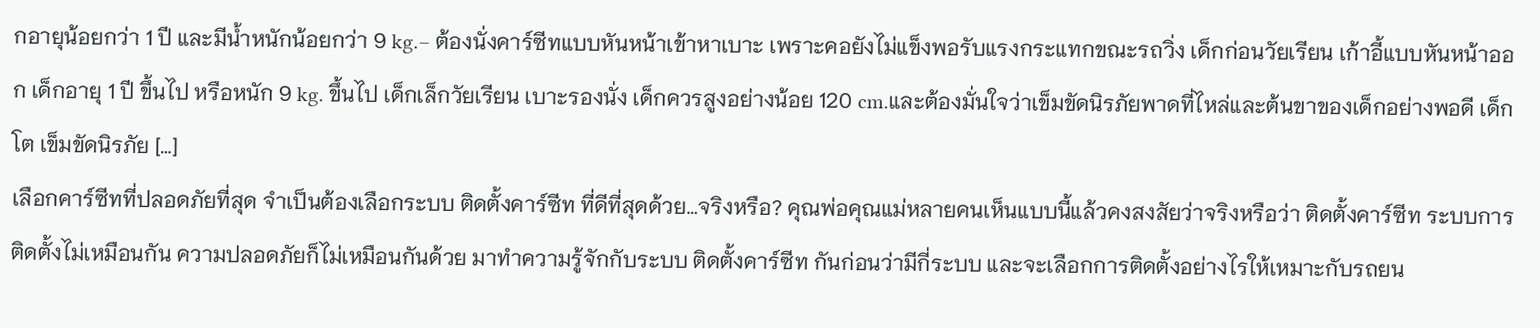กอายุน้อยกว่า 1 ปี และมีน้ำหนักน้อยกว่า 9 kg.– ต้องนั่งคาร์ซีทแบบหันหน้าเข้าหาเบาะ เพราะคอยังไม่แข็งพอรับแรงกระแทกขณะรถวิ่ง เด็กก่อนวัยเรียน เก้าอี้แบบหันหน้าออก เด็กอายุ 1 ปี ขึ้นไป หรือหนัก 9 kg. ขึ้นไป เด็กเล็กวัยเรียน เบาะรองนั่ง เด็กควรสูงอย่างน้อย 120 cm.และต้องมั่นใจว่าเข็มขัดนิรภัยพาดที่ไหล่และต้นขาของเด็กอย่างพอดี เด็กโต เข็มขัดนิรภัย […]
เลือกคาร์ซีทที่ปลอดภัยที่สุด จำเป็นต้องเลือกระบบ ติดตั้งคาร์ซีท ที่ดีที่สุดด้วย…จริงหรือ? คุณพ่อคุณแม่หลายคนเห็นแบบนี้แล้วคงสงสัยว่าจริงหรือว่า ติดตั้งคาร์ซีท ระบบการติดตั้งไม่เหมือนกัน ความปลอดภัยก็ไม่เหมือนกันด้วย มาทำความรู้จักกับระบบ ติดตั้งคาร์ซีท กันก่อนว่ามีกี่ระบบ และจะเลือกการติดตั้งอย่างไรให้เหมาะกับรถยน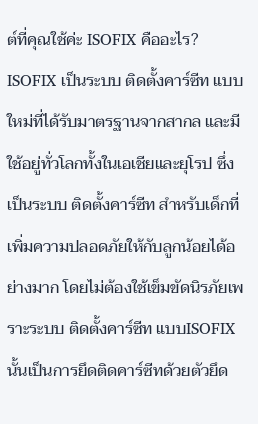ต์ที่คุณใช้ค่ะ ISOFIX คืออะไร? ISOFIX เป็นระบบ ติดตั้งคาร์ซีท แบบใหม่ที่ได้รับมาตรฐานจากสากล และมีใช้อยู่ทั่วโลกทั้งในเอเชียและยุโรป ซึ่งเป็นระบบ ติดตั้งคาร์ซีท สำหรับเด็กที่เพิ่มความปลอดภัยให้กับลูกน้อยได้อย่างมาก โดยไม่ต้องใช้เข็มขัดนิรภัยเพราะระบบ ติดตั้งคาร์ซีท แบบISOFIX นั้นเป็นการยึดติดคาร์ซีทด้วยตัวยึด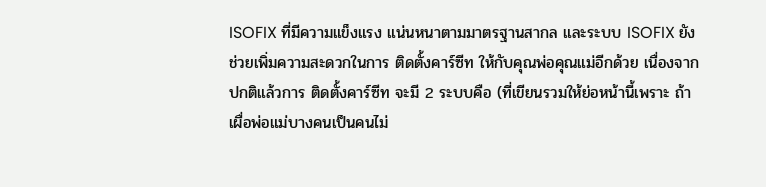ISOFIX ที่มีความแข็งแรง แน่นหนาตามมาตรฐานสากล และระบบ ISOFIX ยังช่วยเพิ่มความสะดวกในการ ติดตั้งคาร์ซีท ให้กับคุณพ่อคุณแม่อีกด้วย เนื่องจากปกติแล้วการ ติดตั้งคาร์ซีท จะมี 2 ระบบคือ (ที่เขียนรวมให้ย่อหน้านี้เพราะ ถ้าเผื่อพ่อแม่บางคนเป็นคนไม่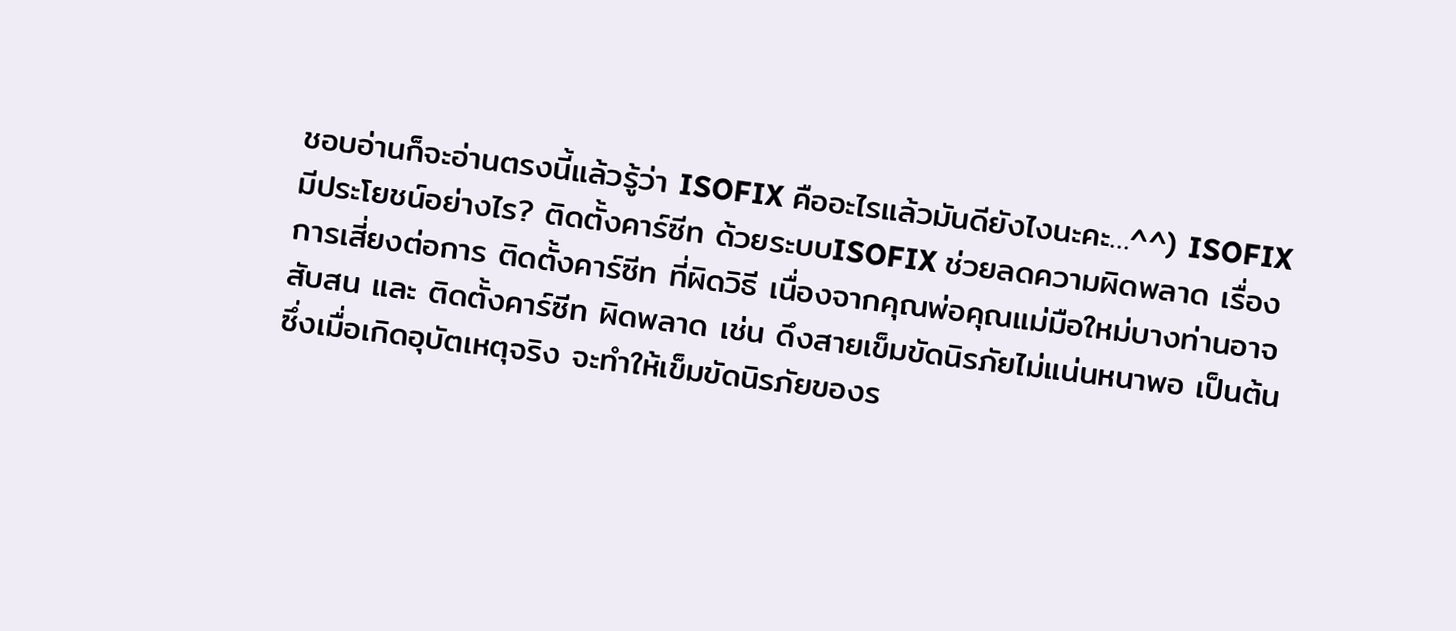ชอบอ่านก็จะอ่านตรงนี้แล้วรู้ว่า ISOFIX คืออะไรแล้วมันดียังไงนะคะ…^^) ISOFIX มีประโยชน์อย่างไร? ติดตั้งคาร์ซีท ด้วยระบบISOFIX ช่วยลดความผิดพลาด เรื่องการเสี่ยงต่อการ ติดตั้งคาร์ซีท ที่ผิดวิธี เนื่องจากคุณพ่อคุณแม่มือใหม่บางท่านอาจสับสน และ ติดตั้งคาร์ซีท ผิดพลาด เช่น ดึงสายเข็มขัดนิรภัยไม่แน่นหนาพอ เป็นต้น ซึ่งเมื่อเกิดอุบัตเหตุจริง จะทำให้เข็มขัดนิรภัยของร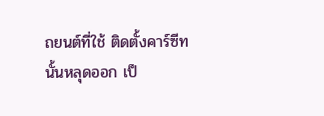ถยนต์ที่ใช้ ติดตั้งคาร์ซีท นั้นหลุดออก เป็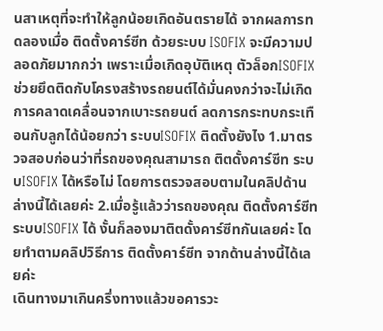นสาเหตุที่จะทำให้ลูกน้อยเกิดอันตรายได้ จากผลการทดลองเมื่อ ติดตั้งคาร์ซีท ด้วยระบบ ISOFIX จะมีความปลอดภัยมากกว่า เพราะเมื่อเกิดอุบัติเหตุ ตัวล็อกISOFIX ช่วยยึดติดกับโครงสร้างรถยนต์ได้มั่นคงกว่าจะไม่เกิดการคลาดเคลื่อนจากเบาะรถยนต์ ลดการกระทบกระเทือนกับลูกได้น้อยกว่า ระบบISOFIX ติดตั้งยังไง 1.มาตรวจสอบก่อนว่าที่รถของคุณสามารถ ติตดั้งคาร์ซีท ระบบISOFIX ได้หรือไม่ โดยการตรวจสอบตามในคลิปด้านล่างนี้ได้เลยค่ะ 2.เมื่อรู้แล้วว่ารถของคุณ ติดตั้งคาร์ซีท ระบบISOFIX ได้ งั้นก็ลองมาติตดั้งคาร์ซีทกันเลยค่ะ โดยทำตามคลิปวิธีการ ติดตั้งคาร์ซีท จากด้านล่างนี้ได้เลยค่ะ
เดินทางมาเกินครึ่งทางแล้วขอคารวะ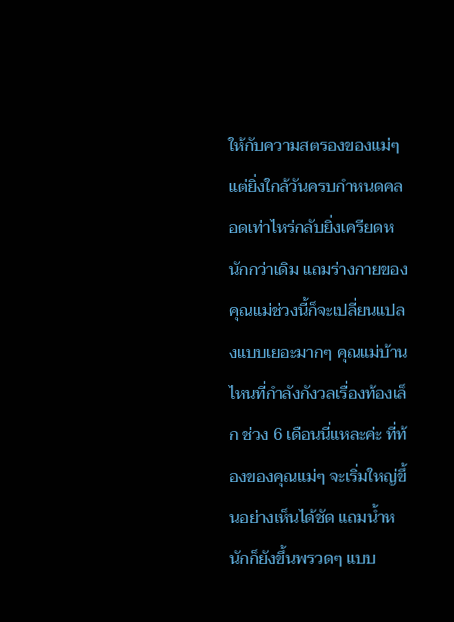ให้กับความสตรองของแม่ๆ แต่ยิ่งใกล้วันครบกำหนดคลอดเท่าไหร่กลับยิ่งเครียดหนักกว่าเดิม แถมร่างกายของคุณแม่ช่วงนี้ก็จะเปลี่ยนแปลงแบบเยอะมากๆ คุณแม่บ้านไหนที่กำลังกังวลเรื่องท้องเล็ก ช่วง 6 เดือนนี่แหละค่ะ ที่ท้องของคุณแม่ๆ จะเริ่มใหญ่ขึ้นอย่างเห็นได้ชัด แถมน้ำหนักก็ยังขึ้นพรวดๆ แบบ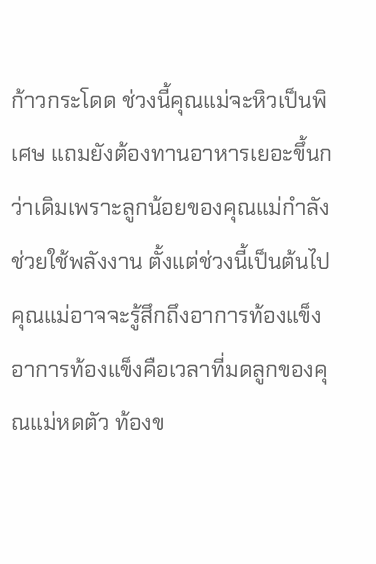ก้าวกระโดด ช่วงนี้คุณแม่จะหิวเป็นพิเศษ แถมยังต้องทานอาหารเยอะขึ้นกว่าเดิมเพราะลูกน้อยของคุณแม่กำลังช่วยใช้พลังงาน ตั้งแต่ช่วงนี้เป็นต้นไป คุณแม่อาจจะรู้สึกถึงอาการท้องแข็ง อาการท้องแข็งคือเวลาที่มดลูกของคุณแม่หดตัว ท้องข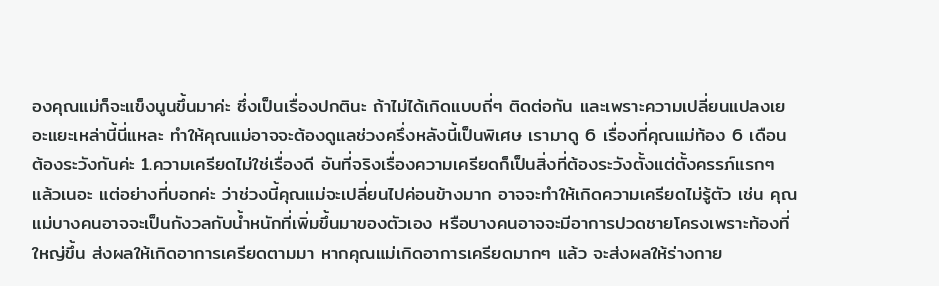องคุณแม่ก็จะแข็งนูนขึ้นมาค่ะ ซึ่งเป็นเรื่องปกตินะ ถ้าไม่ได้เกิดแบบถี่ๆ ติดต่อกัน และเพราะความเปลี่ยนแปลงเยอะแยะเหล่านี้นี่แหละ ทำให้คุณแม่อาจจะต้องดูแลช่วงครึ่งหลังนี้เป็นพิเศษ เรามาดู 6 เรื่องที่คุณแม่ท้อง 6 เดือนต้องระวังกันค่ะ 1.ความเครียดไม่ใช่เรื่องดี อันที่จริงเรื่องความเครียดก็เป็นสิ่งที่ต้องระวังตั้งแต่ตั้งครรภ์แรกๆ แล้วเนอะ แต่อย่างที่บอกค่ะ ว่าช่วงนี้คุณแม่จะเปลี่ยนไปค่อนข้างมาก อาจจะทำให้เกิดความเครียดไม่รู้ตัว เช่น คุณแม่บางคนอาจจะเป็นกังวลกับน้ำหนักที่เพิ่มขึ้นมาของตัวเอง หรือบางคนอาจจะมีอาการปวดชายโครงเพราะท้องที่ใหญ่ขึ้น ส่งผลให้เกิดอาการเครียดตามมา หากคุณแม่เกิดอาการเครียดมากๆ แล้ว จะส่งผลให้ร่างกาย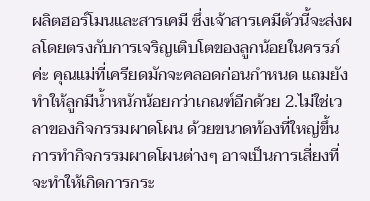ผลิตฮอร์โมนและสารเคมี ซึ่งเจ้าสารเคมีตัวนี้จะส่งผลโดยตรงกับการเจริญเติบโตของลูกน้อยในครรภ์ค่ะ คุณแม่ที่เครียดมักจะคลอดก่อนกำหนด แถมยังทำให้ลูกมีน้ำหนักน้อยกว่าเกณฑ์อีกด้วย 2.ไม่ใช่เวลาของกิจกรรมผาดโผน ด้วยขนาดท้องที่ใหญ่ขึ้น การทำกิจกรรมผาดโผนต่างๆ อาจเป็นการเสี่ยงที่จะทำให้เกิดการกระ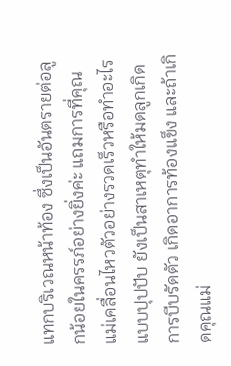แทกบริเวณหน้าท้อง ซึ่งเป็นอันตรายต่อลูกน้อยในครรภ์อย่างยิ่งค่ะ แถมการที่คุณแม่เคลื่อนไหวตัวอย่างรวดเร็วหรือทำอะไรแบบปุปปับ ยังเป็นสาเหตุทำให้มดลูกเกิดการบีบรัดตัว เกิดอาการท้องแข็ง และถ้าเกิดคุณแม่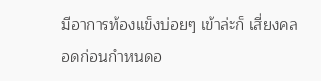มีอาการท้องแข็งบ่อยๆ เข้าล่ะก็ เสี่ยงคลอดก่อนกำหนดอ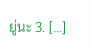ยู่นะ 3. […]